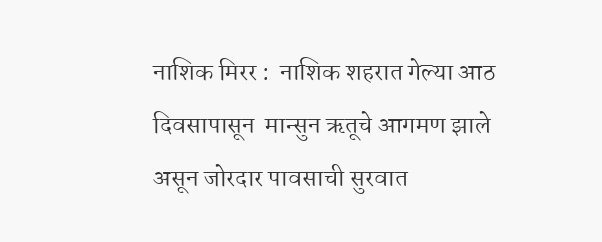नाशिक मिरर :  नाशिक शहरात गेल्या आठ दिवसापासून  मान्सुन ऋतूचे आगमण झाले असून जोरदार पावसाची सुरवात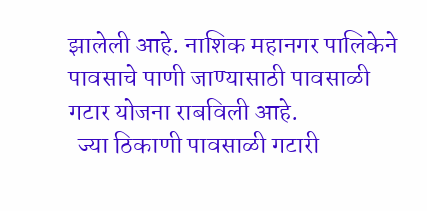झालेली आहे. नाशिक महानगर पालिकेने पावसाचे पाणी जाण्यासाठी पावसाळी गटार योजना राबविली आहे.
  ज्या ठिकाणी पावसाळी गटारी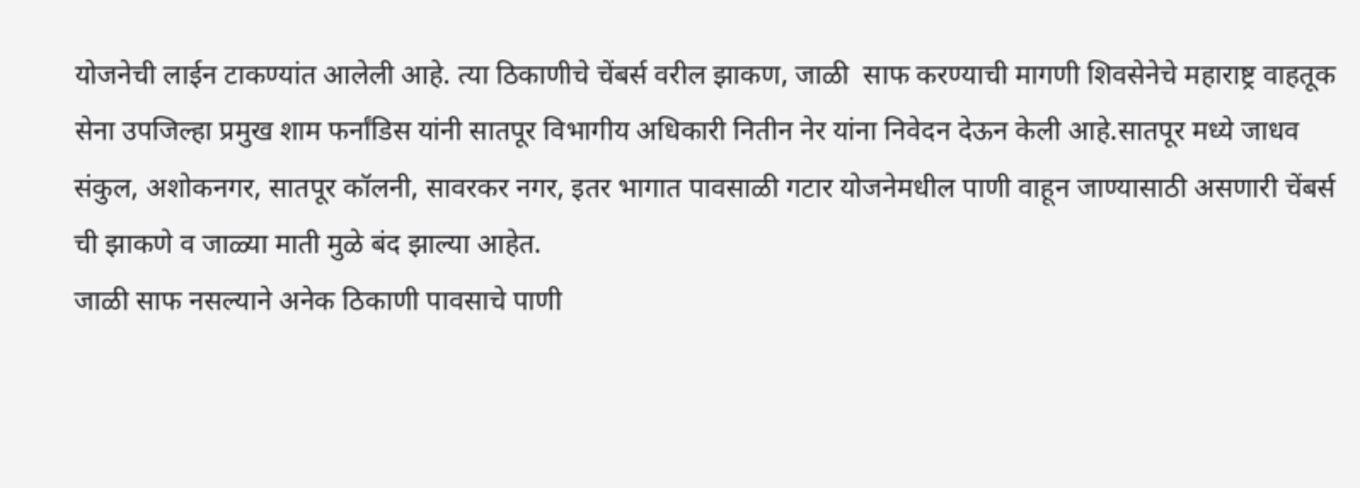योजनेची लाईन टाकण्यांत आलेली आहे. त्या ठिकाणीचे चेंबर्स वरील झाकण, जाळी  साफ करण्याची मागणी शिवसेनेचे महाराष्ट्र वाहतूक सेना उपजिल्हा प्रमुख शाम फर्नांडिस यांनी सातपूर विभागीय अधिकारी नितीन नेर यांना निवेदन देऊन केली आहे.सातपूर मध्ये जाधव संकुल, अशोकनगर, सातपूर कॉलनी, सावरकर नगर, इतर भागात पावसाळी गटार योजनेमधील पाणी वाहून जाण्यासाठी असणारी चेंबर्स ची झाकणे व जाळ्या माती मुळे बंद झाल्या आहेत.
जाळी साफ नसल्याने अनेक ठिकाणी पावसाचे पाणी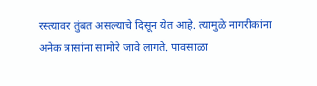रस्त्यावर तुंबत असल्याचे दिसून येत आहे. त्यामुळे नागरीकांना अनेक त्रासांना सामोरे जावे लागते. पावसाळा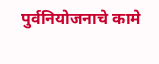पुर्वनियोजनाचे कामे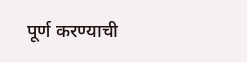पूर्ण करण्याची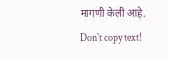मागणी केली आहे.
Don`t copy text!